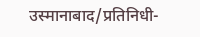उस्मानाबाद/प्रतिनिधी-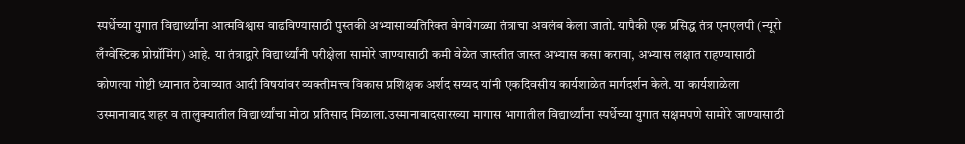स्पर्धेच्या युगात विद्यार्थ्यांना आत्मविश्वास वाढविण्यासाठी पुस्तकी अभ्यासाव्यतिरिक्त वेगवेगळ्या तंत्राचा अवलंब केला जातो. यापैकी एक प्रसिद्ध तंत्र एनएलपी (न्यूरो लँग्वेस्टिक प्रोग्रॉमिंग) आहे. या तंत्राद्वारे विद्यार्थ्यांनी परीक्षेला सामोरे जाण्यासाठी कमी वेळेत जास्तीत जास्त अभ्यास कसा करावा, अभ्यास लक्षात राहण्यासाठी कोणत्या गोष्टी ध्यानात ठेवाव्यात आदी विषयांवर व्यक्तीमत्त्व विकास प्रशिक्षक अर्शद सय्यद यांनी एकदिवसीय कार्यशाळेत मार्गदर्शन केले. या कार्यशाळेला उस्मानाबाद शहर व तालुक्यातील विद्यार्थ्यांचा मोठा प्रतिसाद मिळाला.उस्मानाबादसारख्या मागास भागातील विद्यार्थ्यांना स्पर्धेच्या युगात सक्षमपणे सामोरे जाण्यासाठी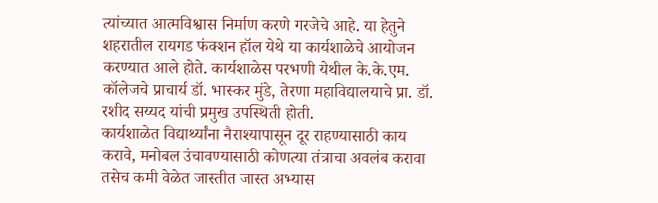त्यांच्यात आत्मविश्वास निर्माण करणे गरजेचे आहे. या हेतुने शहरातील रायगड फंक्शन हॉल येथे या कार्यशाळेचे आयोजन करण्यात आले होते. कार्यशाळेस परभणी येथील के.के.एम. कॉलेजचे प्राचार्य डॉ. भास्कर मुंडे, तेरणा महाविद्यालयाचे प्रा. डॉ. रशीद सय्यद यांची प्रमुख उपस्थिती होती.
कार्यशाळेत विद्यार्थ्यांना नैराश्यापासून दूर राहण्यासाठी काय करावे, मनोबल उंचावण्यासाठी कोणत्या तंत्राचा अवलंब करावा तसेच कमी वेळेत जास्तीत जास्त अभ्यास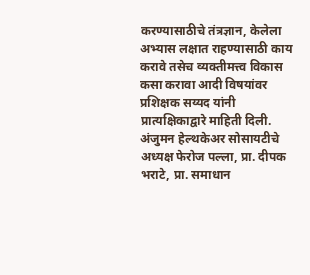करण्यासाठीचे तंत्रज्ञान, केलेला अभ्यास लक्षात राहण्यासाठी काय करावे तसेच व्यक्तीमत्त्व विकास कसा करावा आदी विषयांवर प्रशिक्षक सय्यद यांनी प्रात्यक्षिकाद्वारे माहिती दिली.
अंजुमन हेल्थकेअर सोसायटीचे अध्यक्ष फेरोज पल्ला, प्रा. दीपक भराटे, प्रा. समाधान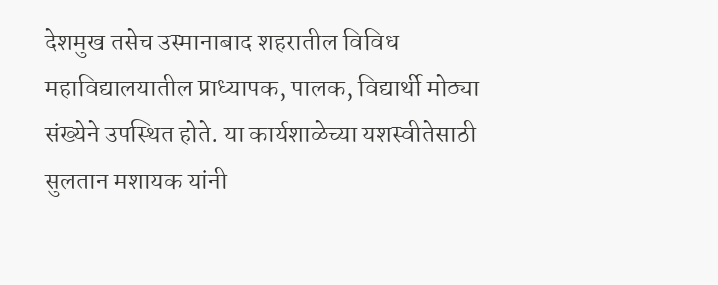देशमुख तसेच उस्मानाबाद शहरातील विविध महाविद्यालयातील प्राध्यापक, पालक, विद्यार्थी मोठ्या संख्येने उपस्थित होते. या कार्यशाळेच्या यशस्वीतेसाठी सुलतान मशायक यांनी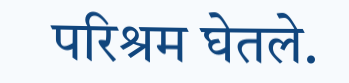परिश्रम घेतले.